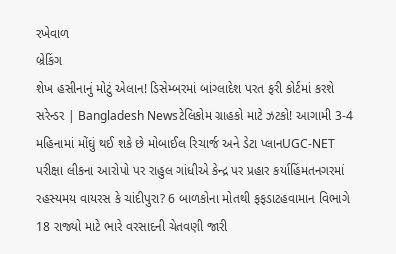રખેવાળ
બ્રેકિંગ
શેખ હસીનાનું મોટું એલાન! ડિસેમ્બરમાં બાંગ્લાદેશ પરત ફરી કોર્ટમાં કરશે સરેન્ડર | Bangladesh Newsટેલિકોમ ગ્રાહકો માટે ઝટકો! આગામી 3-4 મહિનામાં મોંઘું થઈ શકે છે મોબાઈલ રિચાર્જ અને ડેટા પ્લાનUGC-NET પરીક્ષા લીકના આરોપો પર રાહુલ ગાંધીએ કેન્દ્ર પર પ્રહાર કર્યાહિંમતનગરમાં રહસ્યમય વાયરસ કે ચાંદીપુરા? 6 બાળકોના મોતથી ફફડાટહવામાન વિભાગે 18 રાજ્યો માટે ભારે વરસાદની ચેતવણી જારી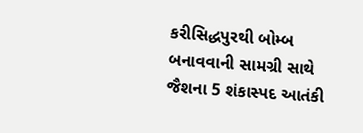કરીસિદ્ધપુરથી બોમ્બ બનાવવાની સામગ્રી સાથે જૈશના 5 શંકાસ્પદ આતંકી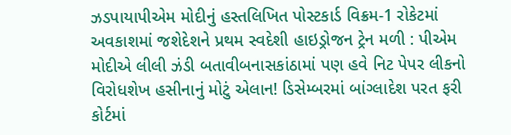ઝડપાયાપીએમ મોદીનું હસ્તલિખિત પોસ્ટકાર્ડ વિક્રમ-1 રોકેટમાં અવકાશમાં જશેદેશને પ્રથમ સ્વદેશી હાઇડ્રોજન ટ્રેન મળી : પીએમ મોદીએ લીલી ઝંડી બતાવીબનાસકાંઠામાં પણ હવે નિટ પેપર લીકનો વિરોધશેખ હસીનાનું મોટું એલાન! ડિસેમ્બરમાં બાંગ્લાદેશ પરત ફરી કોર્ટમાં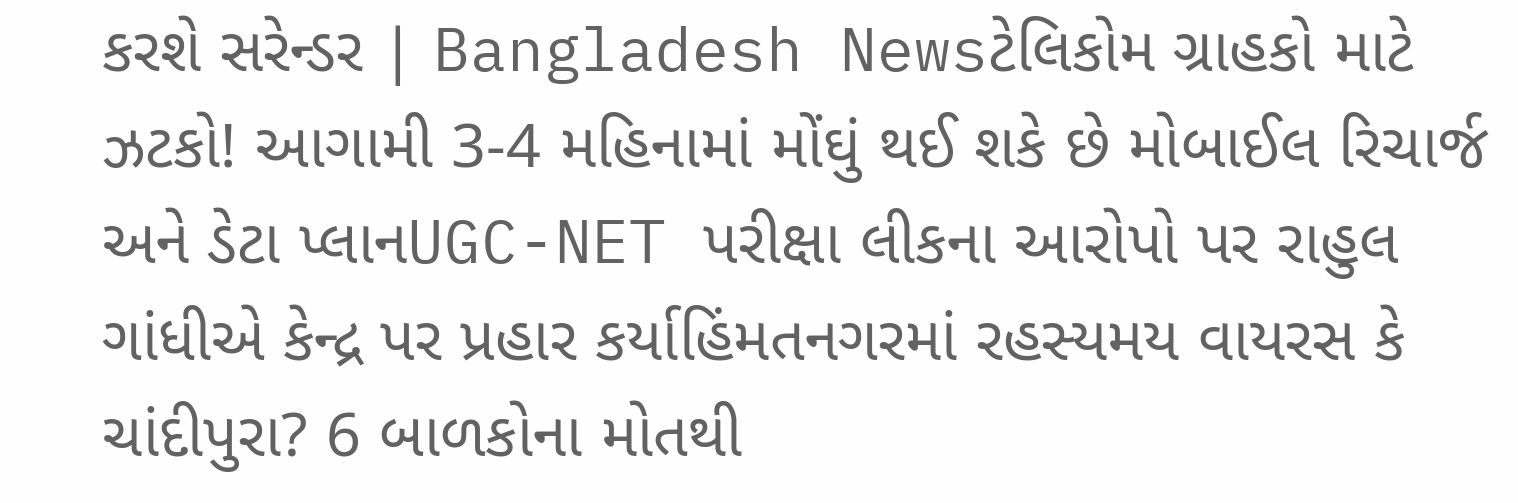કરશે સરેન્ડર | Bangladesh Newsટેલિકોમ ગ્રાહકો માટે ઝટકો! આગામી 3-4 મહિનામાં મોંઘું થઈ શકે છે મોબાઈલ રિચાર્જ અને ડેટા પ્લાનUGC-NET પરીક્ષા લીકના આરોપો પર રાહુલ ગાંધીએ કેન્દ્ર પર પ્રહાર કર્યાહિંમતનગરમાં રહસ્યમય વાયરસ કે ચાંદીપુરા? 6 બાળકોના મોતથી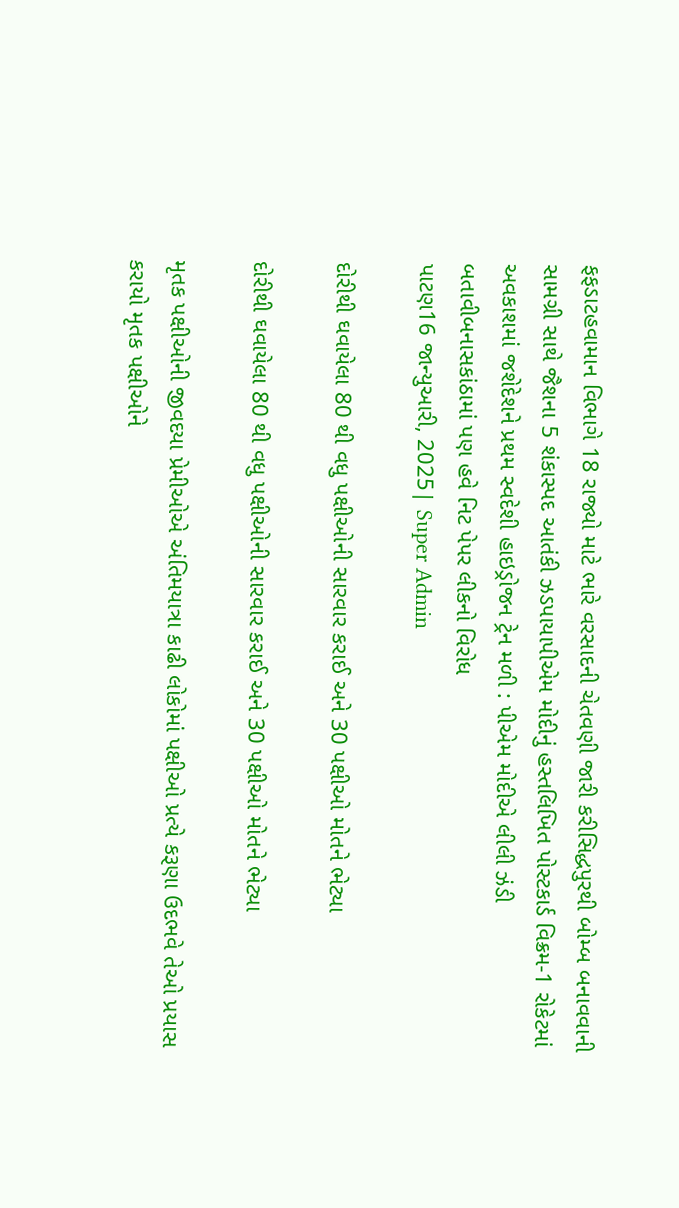ફફડાટહવામાન વિભાગે 18 રાજ્યો માટે ભારે વરસાદની ચેતવણી જારી કરીસિદ્ધપુરથી બોમ્બ બનાવવાની સામગ્રી સાથે જૈશના 5 શંકાસ્પદ આતંકી ઝડપાયાપીએમ મોદીનું હસ્તલિખિત પોસ્ટકાર્ડ વિક્રમ-1 રોકેટમાં અવકાશમાં જશેદેશને પ્રથમ સ્વદેશી હાઇડ્રોજન ટ્રેન મળી : પીએમ મોદીએ લીલી ઝંડી બતાવીબનાસકાંઠામાં પણ હવે નિટ પેપર લીકનો વિરોધ
પાટણ16 જાન્યુઆરી, 2025| Super Admin

દોરીથી ઘવાયેલા 80 થી વધુ પક્ષીઓની સારવાર કરાઈ અને 30 પક્ષીઓ મોતને ભેટ્યા

દોરીથી ઘવાયેલા 80 થી વધુ પક્ષીઓની સારવાર કરાઈ અને 30 પક્ષીઓ મોતને ભેટ્યા

મૃતક પક્ષીઓની જીવદયા પ્રેમીઓએ અંતિમયાત્રા કાઢી લોકોમાં પક્ષીઓ પ્રત્યે કરૂણા ઉદભવે તેઓ પ્રયાસ કરાયો મૃતક પક્ષીઓને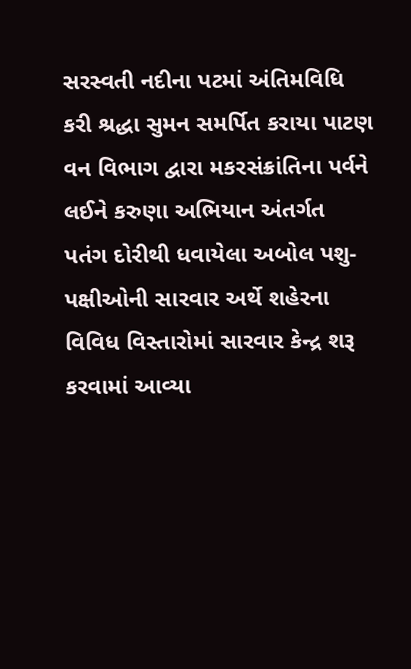સરસ્વતી નદીના પટમાં અંતિમવિધિ કરી શ્રદ્ધા સુમન સમર્પિત કરાયા પાટણ વન વિભાગ દ્વારા મકરસંક્રાંતિના પર્વને લઈને કરુણા અભિયાન અંતર્ગત પતંગ દોરીથી ધવાયેલા અબોલ પશુ-પક્ષીઓની સારવાર અર્થે શહેરના વિવિધ વિસ્તારોમાં સારવાર કેન્દ્ર શરૂ કરવામાં આવ્યા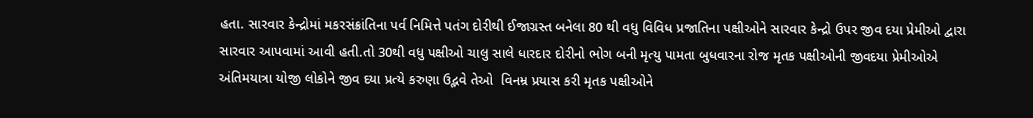હતા. સારવાર કેન્દ્રોમાં મકરસંક્રાંતિના પર્વ નિમિત્તે પતંગ દોરીથી ઈજાગ્રસ્ત બનેલા 80 થી વધુ વિવિધ પ્રજાતિના પક્ષીઓને સારવાર કેન્દ્રો ઉપર જીવ દયા પ્રેમીઓ દ્વારા સારવાર આપવામાં આવી હતી.તો 30થી વધુ પક્ષીઓ ચાલુ સાલે ધારદાર દોરીનો ભોગ બની મૃત્યુ પામતા બુધવારના રોજ મૃતક પક્ષીઓની જીવદયા પ્રેમીઓએ અંતિમયાત્રા યોજી લોકોને જીવ દયા પ્રત્યે કરુણા ઉદ્ભવે તેઓ  વિનમ્ર પ્રયાસ કરી મૃતક પક્ષીઓને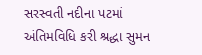સરસ્વતી નદીના પટમાં અંતિમવિધિ કરી શ્રદ્ધા સુમન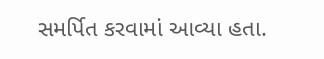સમર્પિત કરવામાં આવ્યા હતા.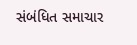સંબંધિત સમાચાર